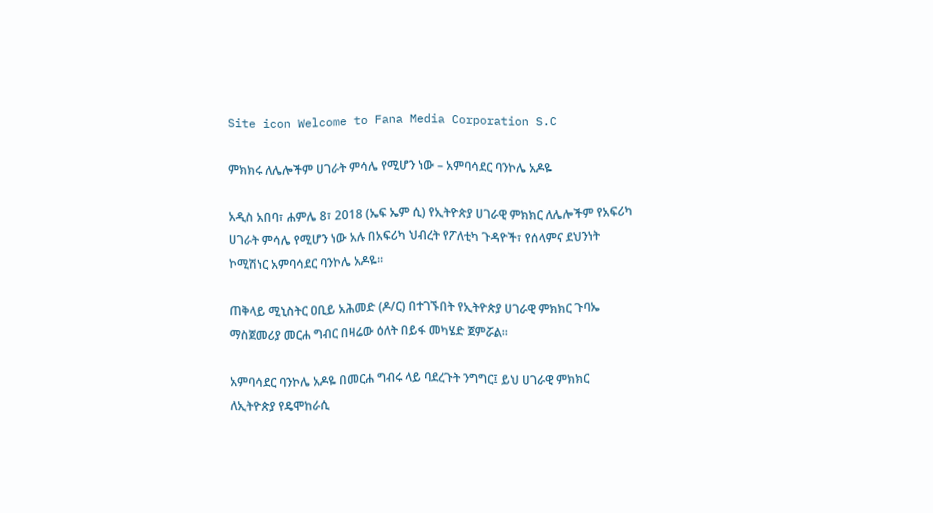Site icon Welcome to Fana Media Corporation S.C

ምክክሩ ለሌሎችም ሀገራት ምሳሌ የሚሆን ነው – አምባሳደር ባንኮሌ አዶዬ

አዲስ አበባ፣ ሐምሌ 8፣ 2018 (ኤፍ ኤም ሲ) የኢትዮጵያ ሀገራዊ ምክክር ለሌሎችም የአፍሪካ ሀገራት ምሳሌ የሚሆን ነው አሉ በአፍሪካ ህብረት የፖለቲካ ጉዳዮች፣ የሰላምና ደህንነት ኮሚሽነር አምባሳደር ባንኮሌ አዶዬ፡፡

ጠቅላይ ሚኒስትር ዐቢይ አሕመድ (ዶ/ር) በተገኙበት የኢትዮጵያ ሀገራዊ ምክክር ጉባኤ ማስጀመሪያ መርሐ ግብር በዛሬው ዕለት በይፋ መካሄድ ጀምሯል።

አምባሳደር ባንኮሌ አዶዬ በመርሐ ግብሩ ላይ ባደረጉት ንግግር፤ ይህ ሀገራዊ ምክክር ለኢትዮጵያ የዴሞከራሲ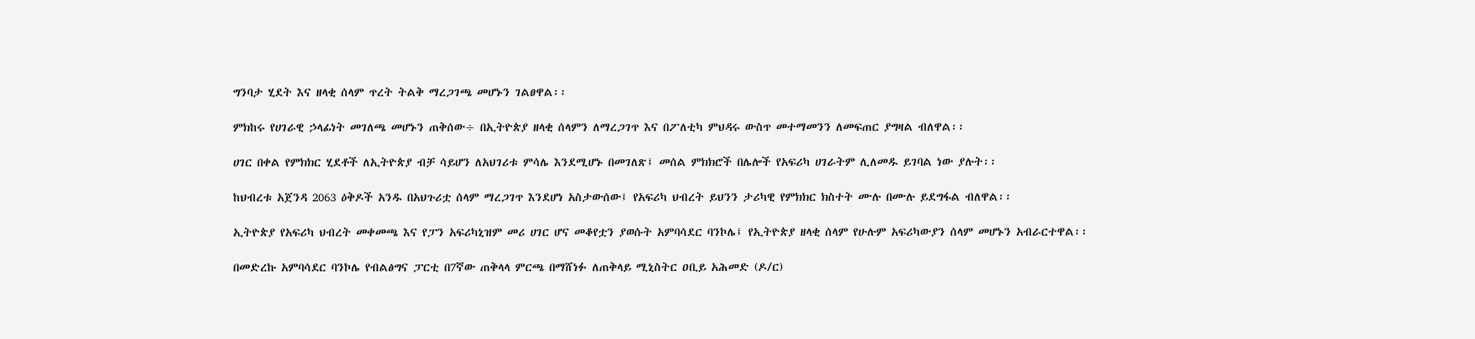ግንባታ ሂደት እና ዘላቂ ሰላም ጥረት ትልቅ ማረጋገጫ መሆኑን ገልፀዋል፡፡

ምክከሩ የሀገራዊ ኃላፊነት መገለጫ መሆኑን ጠቅሰው÷ በኢትዮጵያ ዘላቂ ሰላምን ለማረጋገጥ እና በፖለቲካ ምህዳሩ ውስጥ መተማመንን ለመፍጠር ያግዛል ብለዋል፡፡

ሀገር በቀል የምክክር ሂደቶች ለኢትዮጵያ ብቻ ሳይሆን ለአህገሪቱ ምሳሌ እንደሚሆኑ በመገለጽ፤ መሰል ምክክሮች በሌሎች የአፍሪካ ሀገራትም ሊለመዱ ይገባል ነው ያሉት፡፡

ከህብረቱ አጀንዳ 2063 ዕቅዶች አንዱ በአህጉሪቷ ሰላም ማረጋገጥ እንደሆነ አስታውሰው፤ የአፍሪካ ህብረት ይህንን ታሪካዊ የምክክር ክስተት ሙሉ በሙሉ ይደግፋል ብለዋል፡፡

ኢትዮጵያ የአፍሪካ ህብረት መቀመጫ እና የፓን አፍሪካኒዝም መሪ ሀገር ሆና መቆየቷን ያወሱት አምባሳደር ባንኮሌ፤ የኢትዮጵያ ዘላቂ ሰላም የሁሉም አፍሪካውያን ሰላም መሆኑን አብራርተዋል፡፡

በመድረኩ አምባሳደር ባንኮሌ የብልፅግና ፓርቲ በ7ኛው ጠቅላላ ምርጫ በማሸነፉ ለጠቅላይ ሚኒስትር ዐቢይ አሕመድ (ዶ/ር)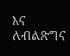እና ለብልጽግና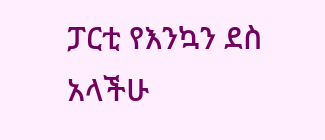ፓርቲ የእንኳን ደስ አላችሁ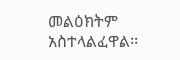መልዕክትም አስተላልፈዋል፡፡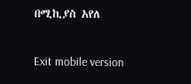በሚኪያስ አየለ

Exit mobile version